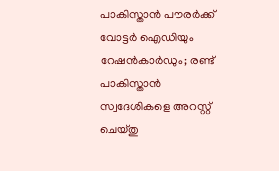പാകിസ്താൻ പൗരർക്ക് വോട്ടർ ഐഡിയും റേഷൻകാർഡും; രണ്ട് പാകിസ്താൻ സ്വദേശികളെ അറസ്റ്റ് ചെയ്തു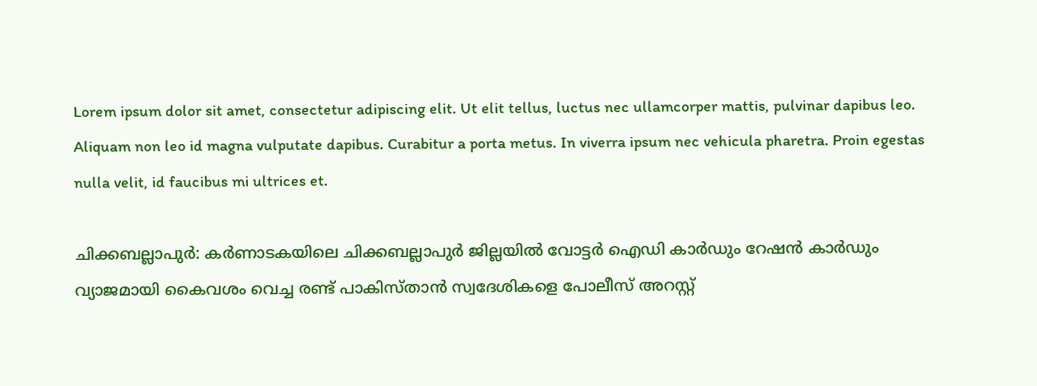Lorem ipsum dolor sit amet, consectetur adipiscing elit. Ut elit tellus, luctus nec ullamcorper mattis, pulvinar dapibus leo. Aliquam non leo id magna vulputate dapibus. Curabitur a porta metus. In viverra ipsum nec vehicula pharetra. Proin egestas nulla velit, id faucibus mi ultrices et.

ചിക്കബല്ലാപുർ: കർണാടകയിലെ ചിക്കബല്ലാപുർ ജില്ലയിൽ വോട്ടർ ഐഡി കാർഡും റേഷൻ കാർഡും വ്യാജമായി കൈവശം വെച്ച രണ്ട് പാകിസ്താൻ സ്വദേശികളെ പോലീസ് അറസ്റ്റ്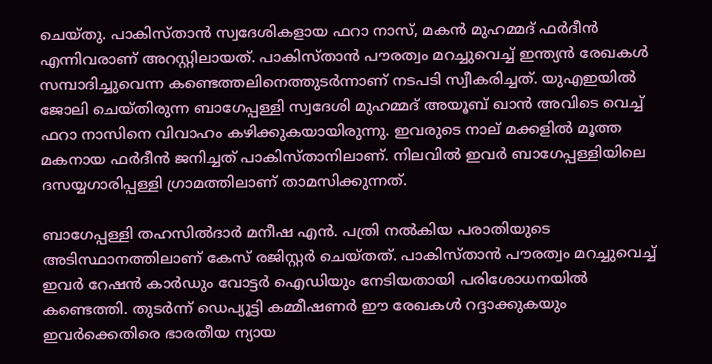ചെയ്തു. പാകിസ്താൻ സ്വദേശികളായ ഫറാ നാസ്, മകൻ മുഹമ്മദ് ഫർദീൻ എന്നിവരാണ് അറസ്റ്റിലായത്. പാകിസ്താൻ പൗരത്വം മറച്ചുവെച്ച് ഇന്ത്യൻ രേഖകൾ സമ്പാദിച്ചുവെന്ന കണ്ടെത്തലിനെത്തുടർന്നാണ് നടപടി സ്വീകരിച്ചത്. യുഎഇയിൽ ജോലി ചെയ്തിരുന്ന ബാഗേപ്പള്ളി സ്വദേശി മുഹമ്മദ് അയൂബ് ഖാൻ അവിടെ വെച്ച് ഫറാ നാസിനെ വിവാഹം കഴിക്കുകയായിരുന്നു. ഇവരുടെ നാല് മക്കളിൽ മൂത്ത മകനായ ഫർദീൻ ജനിച്ചത് പാകിസ്താനിലാണ്. നിലവിൽ ഇവർ ബാഗേപ്പള്ളിയിലെ ദസയ്യഗാരിപ്പള്ളി ഗ്രാമത്തിലാണ് താമസിക്കുന്നത്.

ബാഗേപ്പള്ളി തഹസിൽദാർ മനീഷ എൻ. പത്രി നൽകിയ പരാതിയുടെ അടിസ്ഥാനത്തിലാണ് കേസ് രജിസ്റ്റർ ചെയ്തത്. പാകിസ്താൻ പൗരത്വം മറച്ചുവെച്ച് ഇവർ റേഷൻ കാർഡും വോട്ടർ ഐഡിയും നേടിയതായി പരിശോധനയിൽ കണ്ടെത്തി. തുടർന്ന് ഡെപ്യൂട്ടി കമ്മീഷണർ ഈ രേഖകൾ റദ്ദാക്കുകയും ഇവർക്കെതിരെ ഭാരതീയ ന്യായ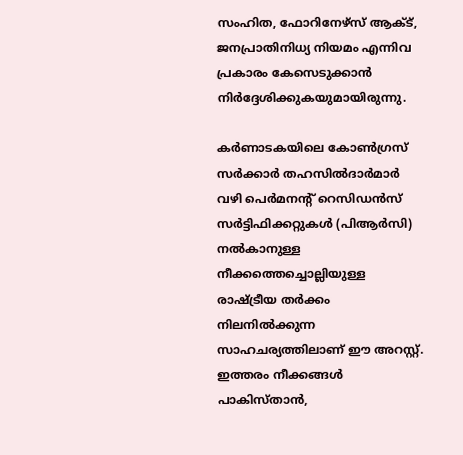സംഹിത, ഫോറിനേഴ്‌സ് ആക്ട്, ജനപ്രാതിനിധ്യ നിയമം എന്നിവ പ്രകാരം കേസെടുക്കാൻ നിർദ്ദേശിക്കുകയുമായിരുന്നു.

കർണാടകയിലെ കോൺഗ്രസ് സർക്കാർ തഹസിൽദാർമാർ വഴി പെർമനന്റ് റെസിഡൻസ് സർട്ടിഫിക്കറ്റുകൾ (പിആർസി) നൽകാനുള്ള നീക്കത്തെച്ചൊല്ലിയുള്ള രാഷ്ട്രീയ തർക്കം നിലനിൽക്കുന്ന സാഹചര്യത്തിലാണ് ഈ അറസ്റ്റ്. ഇത്തരം നീക്കങ്ങൾ പാകിസ്താൻ,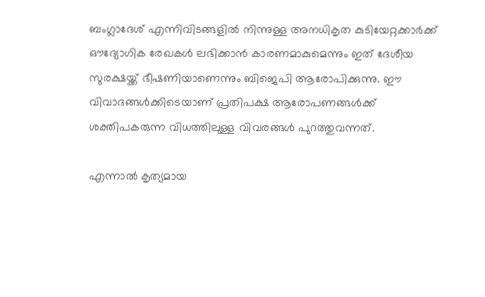ബംഗ്ലാദേശ് എന്നിവിടങ്ങളിൽ നിന്നുള്ള അനധികൃത കുടിയേറ്റക്കാർക്ക് ഔദ്യോഗിക രേഖകൾ ലഭിക്കാൻ കാരണമാകുമെന്നും ഇത് ദേശീയ സുരക്ഷയ്ക്ക് ഭീഷണിയാണെന്നും ബിജെപി ആരോപിക്കുന്നു. ഈ വിവാദങ്ങൾക്കിടെയാണ് പ്രതിപക്ഷ ആരോപണങ്ങൾക്ക് ശക്തിപകരുന്ന വിധത്തിലുള്ള വിവരങ്ങൾ പുറത്തുവന്നത്.

എന്നാൽ കൃത്യമായ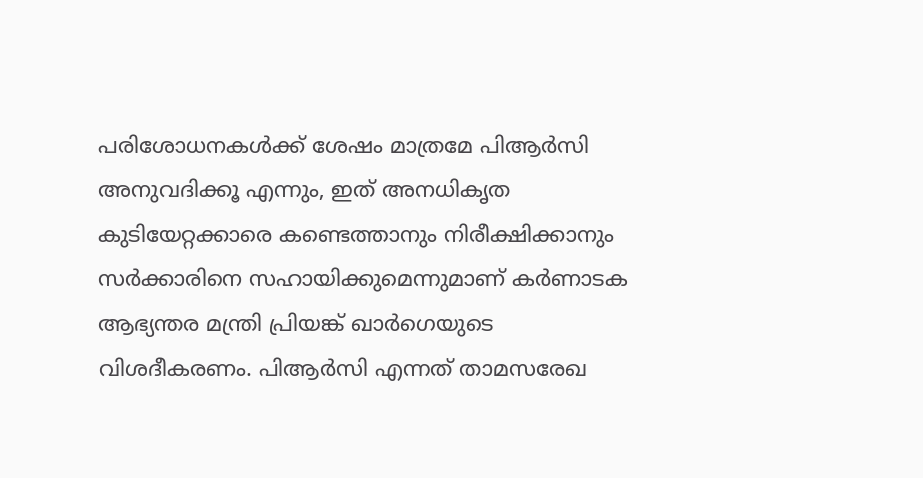പരിശോധനകൾക്ക് ശേഷം മാത്രമേ പിആർസി അനുവദിക്കൂ എന്നും, ഇത് അനധികൃത കുടിയേറ്റക്കാരെ കണ്ടെത്താനും നിരീക്ഷിക്കാനും സർക്കാരിനെ സഹായിക്കുമെന്നുമാണ് കർണാടക ആഭ്യന്തര മന്ത്രി പ്രിയങ്ക് ഖാർഗെയുടെ വിശദീകരണം. പിആർസി എന്നത് താമസരേഖ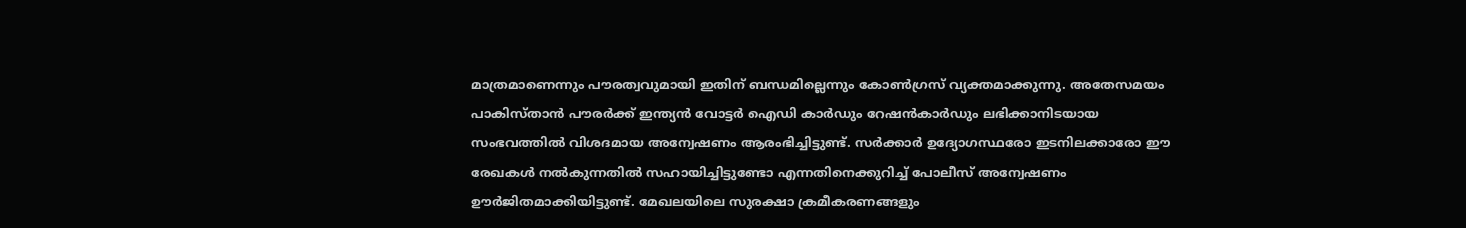മാത്രമാണെന്നും പൗരത്വവുമായി ഇതിന് ബന്ധമില്ലെന്നും കോൺഗ്രസ് വ്യക്തമാക്കുന്നു. അതേസമയം പാകിസ്താൻ പൗരർക്ക് ഇന്ത്യൻ വോട്ടർ ഐഡി കാർഡും റേഷൻകാർഡും ലഭിക്കാനിടയായ സംഭവത്തിൽ വിശദമായ അന്വേഷണം ആരംഭിച്ചിട്ടുണ്ട്. സർക്കാർ ഉദ്യോഗസ്ഥരോ ഇടനിലക്കാരോ ഈ രേഖകൾ നൽകുന്നതിൽ സഹായിച്ചിട്ടുണ്ടോ എന്നതിനെക്കുറിച്ച് പോലീസ് അന്വേഷണം ഊർജിതമാക്കിയിട്ടുണ്ട്. മേഖലയിലെ സുരക്ഷാ ക്രമീകരണങ്ങളും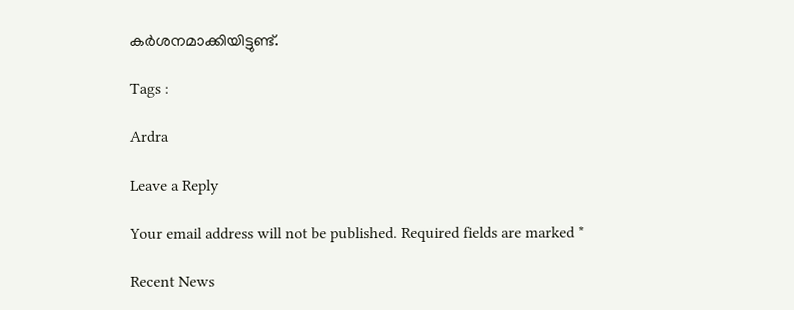കർശനമാക്കിയിട്ടുണ്ട്.

Tags :

Ardra

Leave a Reply

Your email address will not be published. Required fields are marked *

Recent News